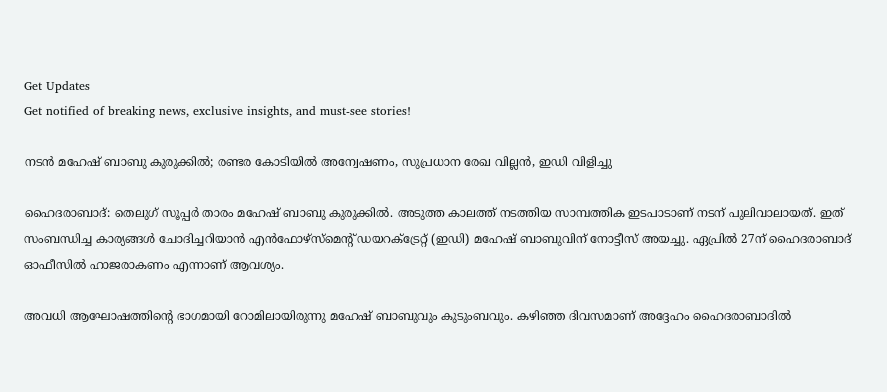Get Updates
Get notified of breaking news, exclusive insights, and must-see stories!

നടന്‍ മഹേഷ് ബാബു കുരുക്കില്‍; രണ്ടര കോടിയില്‍ അന്വേഷണം, സുപ്രധാന രേഖ വില്ലന്‍, ഇഡി വിളിച്ചു

ഹൈദരാബാദ്: തെലുഗ് സൂപ്പര്‍ താരം മഹേഷ് ബാബു കുരുക്കില്‍. അടുത്ത കാലത്ത് നടത്തിയ സാമ്പത്തിക ഇടപാടാണ് നടന് പുലിവാലായത്. ഇത് സംബന്ധിച്ച കാര്യങ്ങള്‍ ചോദിച്ചറിയാന്‍ എന്‍ഫോഴ്‌സ്‌മെന്റ് ഡയറക്ട്രേറ്റ് (ഇഡി) മഹേഷ് ബാബുവിന് നോട്ടീസ് അയച്ചു. ഏപ്രില്‍ 27ന് ഹൈദരാബാദ് ഓഫീസില്‍ ഹാജരാകണം എന്നാണ് ആവശ്യം.

അവധി ആഘോഷത്തിന്റെ ഭാഗമായി റോമിലായിരുന്നു മഹേഷ് ബാബുവും കുടുംബവും. കഴിഞ്ഞ ദിവസമാണ് അദ്ദേഹം ഹൈദരാബാദില്‍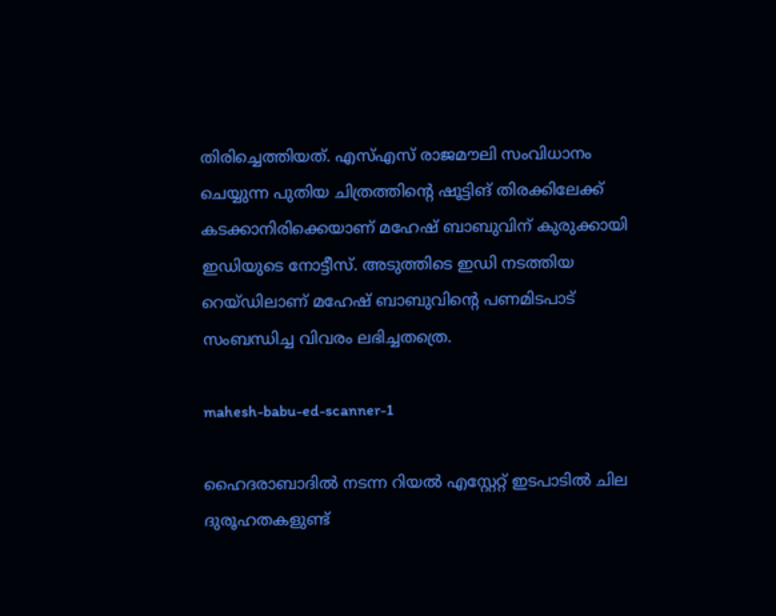തിരിച്ചെത്തിയത്. എസ്എസ് രാജമൗലി സംവിധാനം ചെയ്യുന്ന പുതിയ ചിത്രത്തിന്റെ ഷൂട്ടിങ് തിരക്കിലേക്ക് കടക്കാനിരിക്കെയാണ് മഹേഷ് ബാബുവിന് കുരുക്കായി ഇഡിയുടെ നോട്ടീസ്. അടുത്തിടെ ഇഡി നടത്തിയ റെയ്ഡിലാണ് മഹേഷ് ബാബുവിന്റെ പണമിടപാട് സംബന്ധിച്ച വിവരം ലഭിച്ചതത്രെ.

mahesh-babu-ed-scanner-1

ഹൈദരാബാദില്‍ നടന്ന റിയല്‍ എസ്റ്റേറ്റ് ഇടപാടില്‍ ചില ദുരൂഹതകളുണ്ട്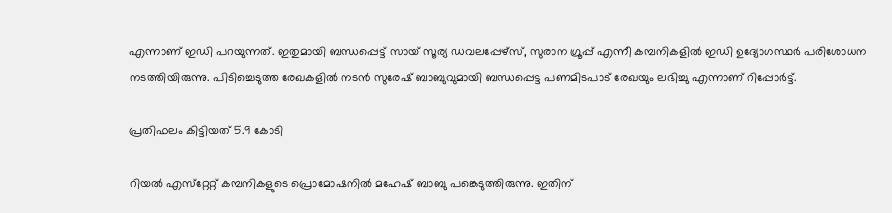എന്നാണ് ഇഡി പറയുന്നത്. ഇതുമായി ബന്ധപ്പെട്ട് സായ് സൂര്യ ഡവലപ്പേഴ്‌സ്, സുരാന ഗ്രൂപ്പ് എന്നീ കമ്പനികളില്‍ ഇഡി ഉദ്യോഗസ്ഥര്‍ പരിശോധന നടത്തിയിരുന്നു. പിടിച്ചെടുത്ത രേഖകളില്‍ നടന്‍ സുരേഷ് ബാബുവുമായി ബന്ധപ്പെട്ട പണമിടപാട് രേഖയും ലഭിച്ചു എന്നാണ് റിപ്പോര്‍ട്ട്.

പ്രതിഫലം കിട്ടിയത് 5.9 കോടി

റിയല്‍ എസ്‌റ്റേറ്റ് കമ്പനികളുടെ പ്രൊമോഷനില്‍ മഹേഷ് ബാബു പങ്കെടുത്തിരുന്നു. ഇതിന്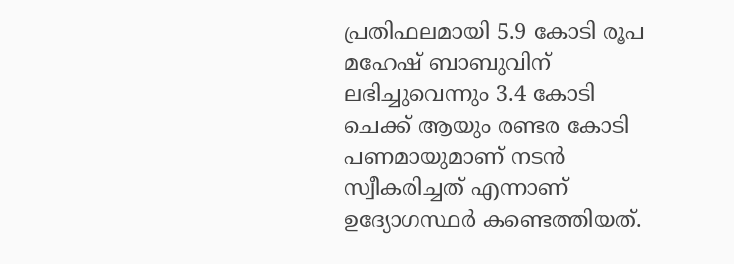പ്രതിഫലമായി 5.9 കോടി രൂപ മഹേഷ് ബാബുവിന് ലഭിച്ചുവെന്നും 3.4 കോടി ചെക്ക് ആയും രണ്ടര കോടി പണമായുമാണ് നടന്‍ സ്വീകരിച്ചത് എന്നാണ് ഉദ്യോഗസ്ഥര്‍ കണ്ടെത്തിയത്.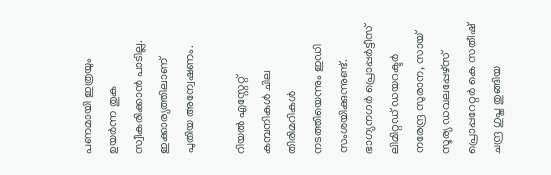പണമായി ഇത്രയും ഉയര്‍ന്ന തുക സ്വീകരിക്കാന്‍ പാടില്ല. ഇക്കാര്യത്തിലാണ് പുതിയ അന്വേഷണം.

റിയല്‍ എസ്റ്റേറ്റ് കമ്പനികള്‍ ചില തിരിമറികള്‍ നടത്തിയെന്നും ഇഡി സംശയിക്കുന്നുണ്ട്. ഭാഗ്യനഗര്‍ പ്രൊപ്പര്‍ട്ടീസ് ലിമിറ്റഡ് ഡയറക്ടര്‍ നരേന്ദ്ര സുരാന, സായ് സൂര്യ ഡവലപ്പേഴ്‌സ് പ്രൊപ്പറേറ്റര്‍ കെ സതീഷ് ചന്ദ്ര ഗുപ്ത തുങ്ങിയ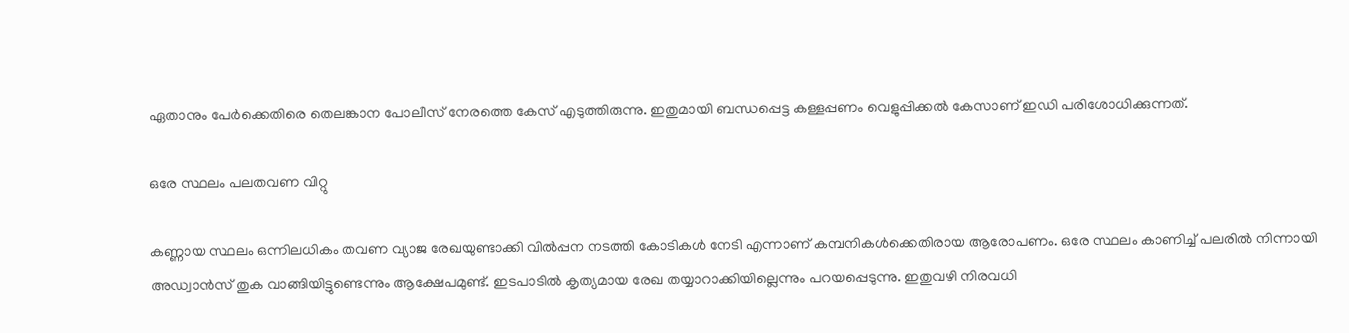ഏതാനും പേര്‍ക്കെതിരെ തെലങ്കാന പോലീസ് നേരത്തെ കേസ് എടുത്തിരുന്നു. ഇതുമായി ബന്ധപ്പെട്ട കള്ളപ്പണം വെളുപ്പിക്കല്‍ കേസാണ് ഇഡി പരിശോധിക്കുന്നത്.

ഒരേ സ്ഥലം പലതവണ വിറ്റു

കണ്ണായ സ്ഥലം ഒന്നിലധികം തവണ വ്യാജ രേഖയുണ്ടാക്കി വില്‍പ്പന നടത്തി കോടികള്‍ നേടി എന്നാണ് കമ്പനികള്‍ക്കെതിരായ ആരോപണം. ഒരേ സ്ഥലം കാണിച്ച് പലരില്‍ നിന്നായി അഡ്വാന്‍സ് തുക വാങ്ങിയിട്ടുണ്ടെന്നും ആക്ഷേപമുണ്ട്. ഇടപാടില്‍ കൃത്യമായ രേഖ തയ്യാറാക്കിയില്ലെന്നും പറയപ്പെടുന്നു. ഇതുവഴി നിരവധി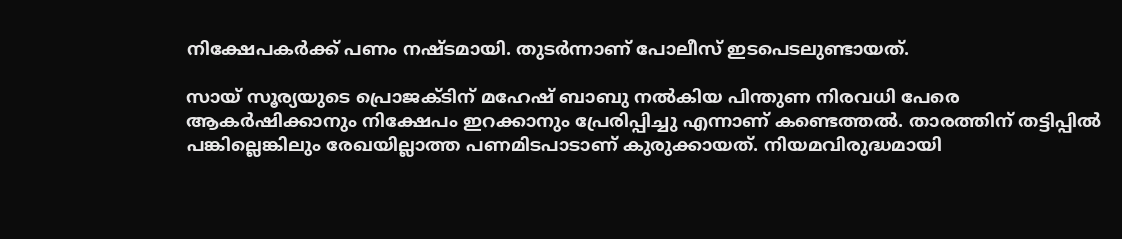നിക്ഷേപകര്‍ക്ക് പണം നഷ്ടമായി. തുടര്‍ന്നാണ് പോലീസ് ഇടപെടലുണ്ടായത്.

സായ് സൂര്യയുടെ പ്രൊജക്ടിന് മഹേഷ് ബാബു നല്‍കിയ പിന്തുണ നിരവധി പേരെ ആകര്‍ഷിക്കാനും നിക്ഷേപം ഇറക്കാനും പ്രേരിപ്പിച്ചു എന്നാണ് കണ്ടെത്തല്‍. താരത്തിന് തട്ടിപ്പില്‍ പങ്കില്ലെങ്കിലും രേഖയില്ലാത്ത പണമിടപാടാണ് കുരുക്കായത്. നിയമവിരുദ്ധമായി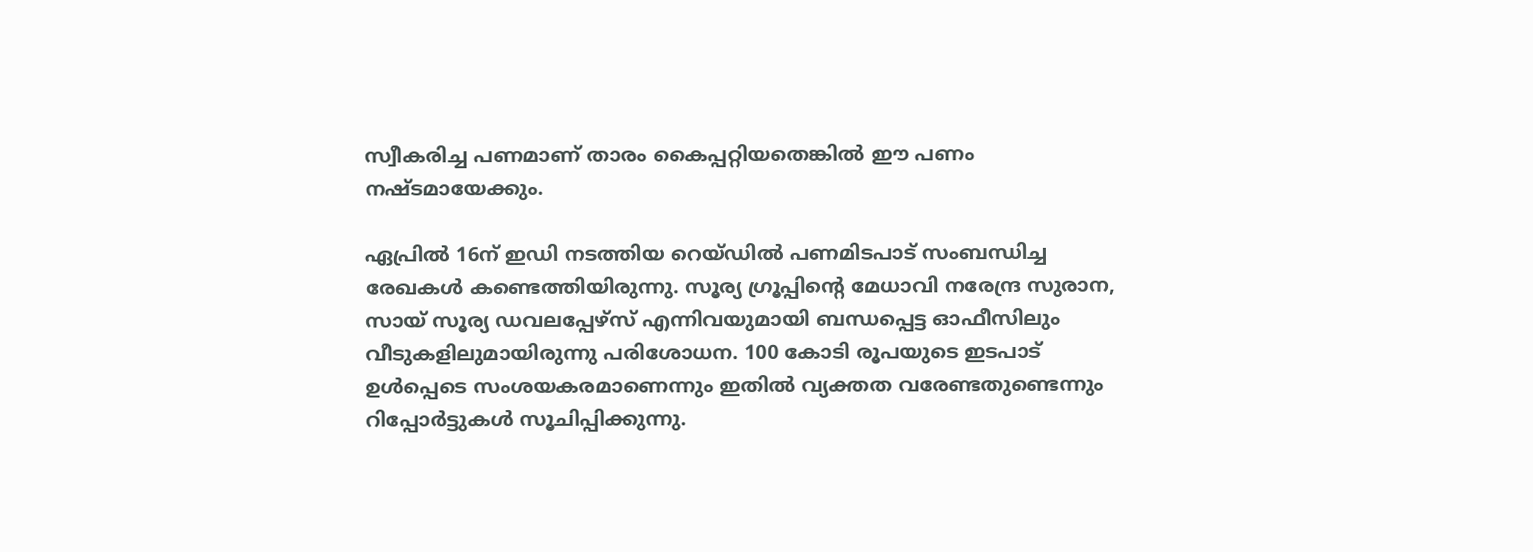സ്വീകരിച്ച പണമാണ് താരം കൈപ്പറ്റിയതെങ്കില്‍ ഈ പണം നഷ്ടമായേക്കും.

ഏപ്രില്‍ 16ന് ഇഡി നടത്തിയ റെയ്ഡില്‍ പണമിടപാട് സംബന്ധിച്ച രേഖകള്‍ കണ്ടെത്തിയിരുന്നു. സൂര്യ ഗ്രൂപ്പിന്റെ മേധാവി നരേന്ദ്ര സുരാന, സായ് സൂര്യ ഡവലപ്പേഴ്‌സ് എന്നിവയുമായി ബന്ധപ്പെട്ട ഓഫീസിലും വീടുകളിലുമായിരുന്നു പരിശോധന. 100 കോടി രൂപയുടെ ഇടപാട് ഉള്‍പ്പെടെ സംശയകരമാണെന്നും ഇതില്‍ വ്യക്തത വരേണ്ടതുണ്ടെന്നും റിപ്പോര്‍ട്ടുകള്‍ സൂചിപ്പിക്കുന്നു.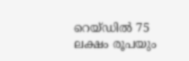റെയ്ഡില്‍ 75 ലക്ഷം രൂപയും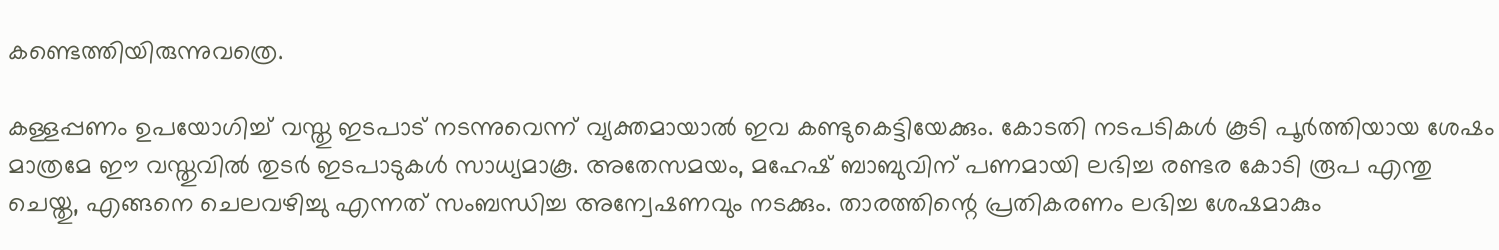കണ്ടെത്തിയിരുന്നുവത്രെ.

കള്ളപ്പണം ഉപയോഗിച്ച് വസ്തു ഇടപാട് നടന്നുവെന്ന് വ്യക്തമായാല്‍ ഇവ കണ്ടുകെട്ടിയേക്കും. കോടതി നടപടികള്‍ കൂടി പൂര്‍ത്തിയായ ശേഷം മാത്രമേ ഈ വസ്തുവില്‍ തുടര്‍ ഇടപാടുകള്‍ സാധ്യമാകൂ. അതേസമയം, മഹേഷ് ബാബുവിന് പണമായി ലഭിച്ച രണ്ടര കോടി രൂപ എന്തു ചെയ്തു, എങ്ങനെ ചെലവഴിച്ചു എന്നത് സംബന്ധിച്ച അന്വേഷണവും നടക്കും. താരത്തിന്റെ പ്രതികരണം ലഭിച്ച ശേഷമാകും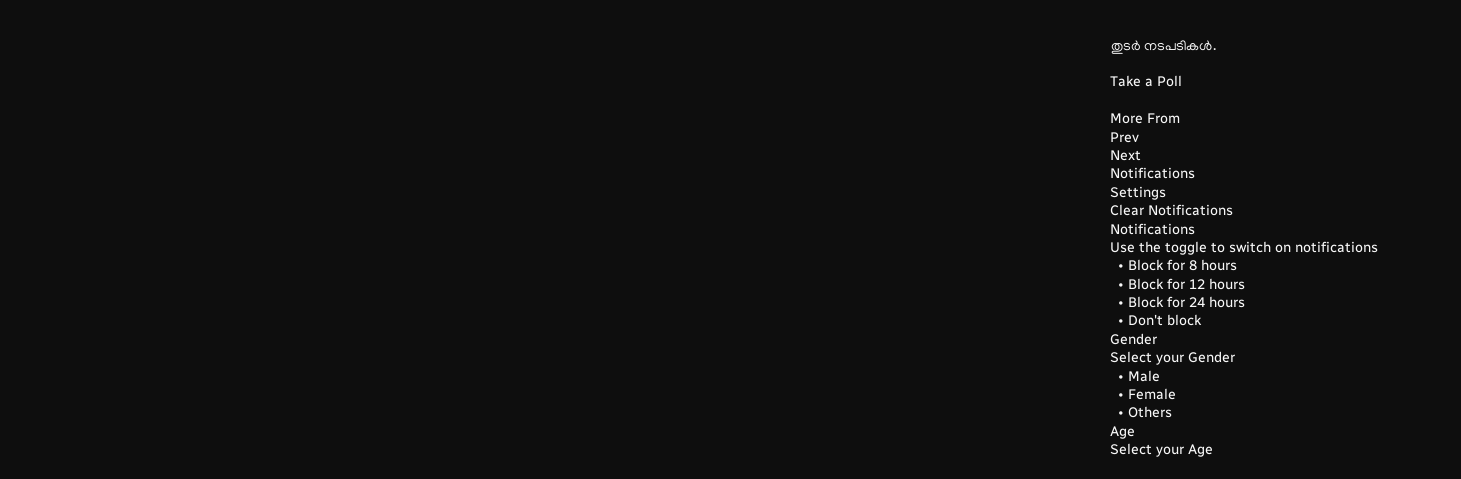തുടര്‍ നടപടികള്‍.

Take a Poll

More From
Prev
Next
Notifications
Settings
Clear Notifications
Notifications
Use the toggle to switch on notifications
  • Block for 8 hours
  • Block for 12 hours
  • Block for 24 hours
  • Don't block
Gender
Select your Gender
  • Male
  • Female
  • Others
Age
Select your Age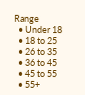Range
  • Under 18
  • 18 to 25
  • 26 to 35
  • 36 to 45
  • 45 to 55
  • 55+